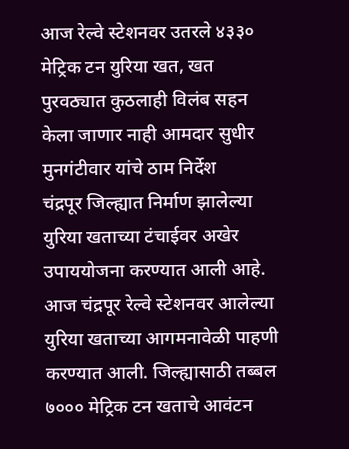आज रेल्वे स्टेशनवर उतरले ४३३० मेट्रिक टन युरिया खत, खत पुरवठ्यात कुठलाही विलंब सहन केला जाणार नाही आमदार सुधीर मुनगंटीवार यांचे ठाम निर्देश
चंद्रपूर जिल्ह्यात निर्माण झालेल्या युरिया खताच्या टंचाईवर अखेर उपाययोजना करण्यात आली आहे. आज चंद्रपूर रेल्वे स्टेशनवर आलेल्या युरिया खताच्या आगमनावेळी पाहणी करण्यात आली. जिल्ह्यासाठी तब्बल ७००० मेट्रिक टन खताचे आवंटन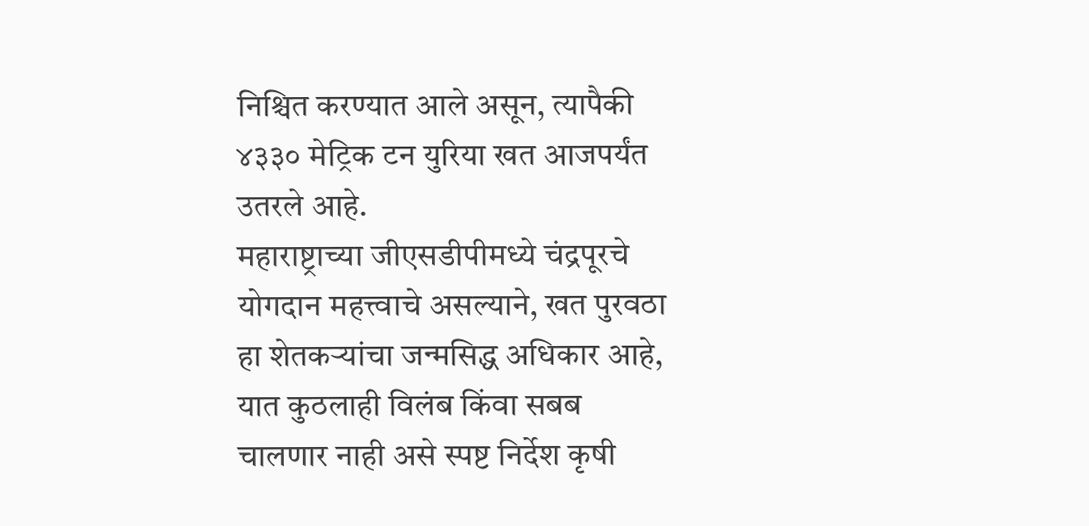निश्चित करण्यात आले असून, त्यापैकी ४३३० मेट्रिक टन युरिया खत आजपर्यंत उतरले आहे.
महाराष्ट्राच्या जीएसडीपीमध्ये चंद्रपूरचे योगदान महत्त्वाचे असल्याने, खत पुरवठा हा शेतकऱ्यांचा जन्मसिद्ध अधिकार आहे, यात कुठलाही विलंब किंवा सबब चालणार नाही असे स्पष्ट निर्देश कृषी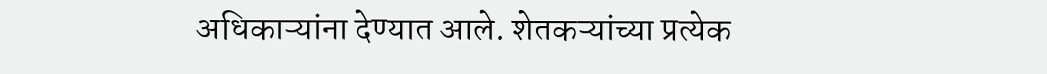अधिकाऱ्यांना देण्यात आले. शेतकऱ्यांच्या प्रत्येक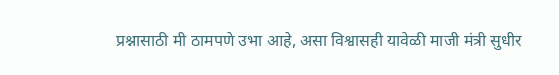प्रश्नासाठी मी ठामपणे उभा आहे, असा विश्वासही यावेळी माजी मंत्री सुधीर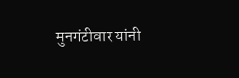मुनगंटीवार यांनी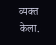व्यक्त केला.